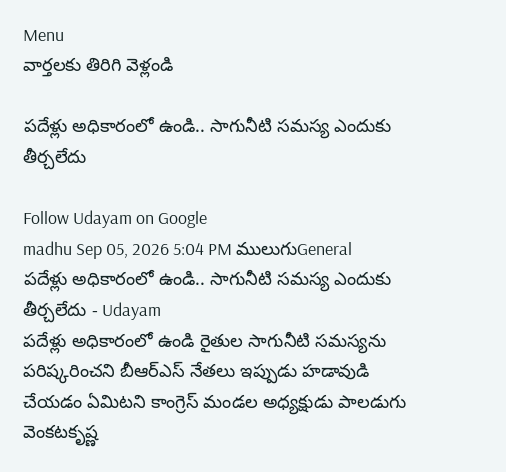Menu
వార్తలకు తిరిగి వెళ్లండి

పదేళ్లు అధికారంలో ఉండి.. సాగునీటి సమస్య ఎందుకు తీర్చలేదు

Follow Udayam on Google
madhu Sep 05, 2026 5:04 PM ములుగుGeneral
పదేళ్లు అధికారంలో ఉండి.. సాగునీటి సమస్య ఎందుకు తీర్చలేదు - Udayam
పదేళ్లు అధికారంలో ఉండి రైతుల సాగునీటి సమస్యను పరిష్కరించని బీఆర్ఎస్‌ నేతలు ఇప్పుడు హడావుడి చేయడం ఏమిటని కాంగ్రెస్‌ మండల అధ్యక్షుడు పాలడుగు వెంకటకృష్ణ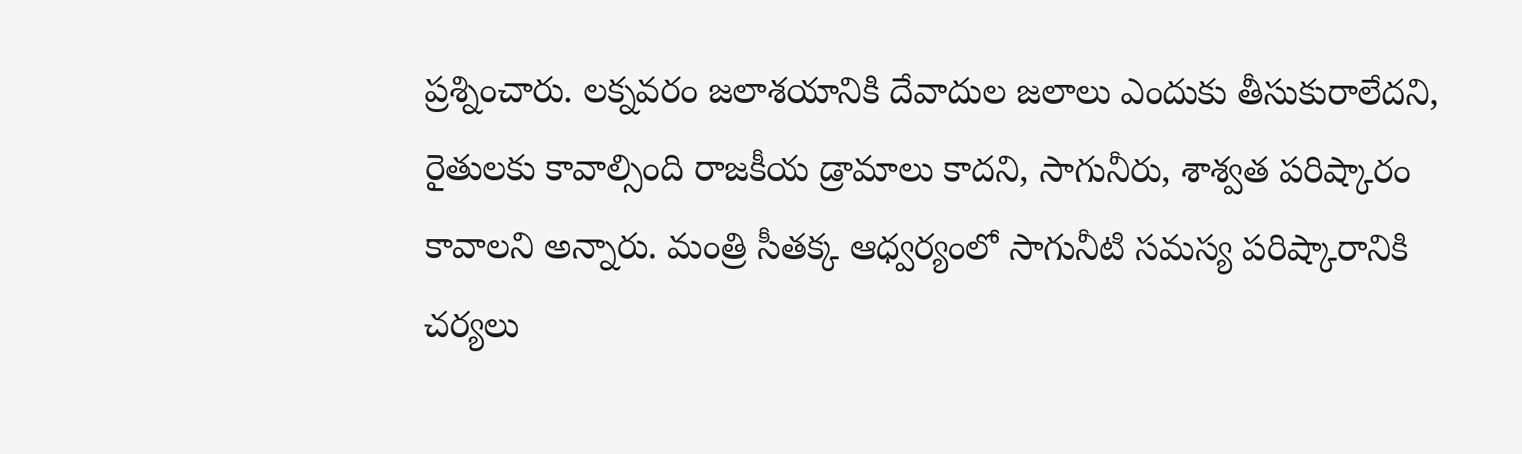ప్రశ్నించారు. లక్నవరం జలాశయానికి దేవాదుల జలాలు ఎందుకు తీసుకురాలేదని, రైతులకు కావాల్సింది రాజకీయ డ్రామాలు కాదని, సాగునీరు, శాశ్వత పరిష్కారం కావాలని అన్నారు. మంత్రి సీతక్క ఆధ్వర్యంలో సాగునీటి సమస్య పరిష్కారానికి చర్యలు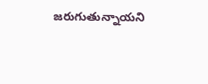జరుగుతున్నాయని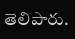తెలిపారు.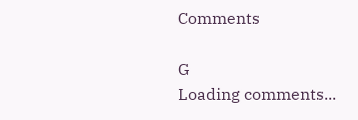Comments

G
Loading comments...